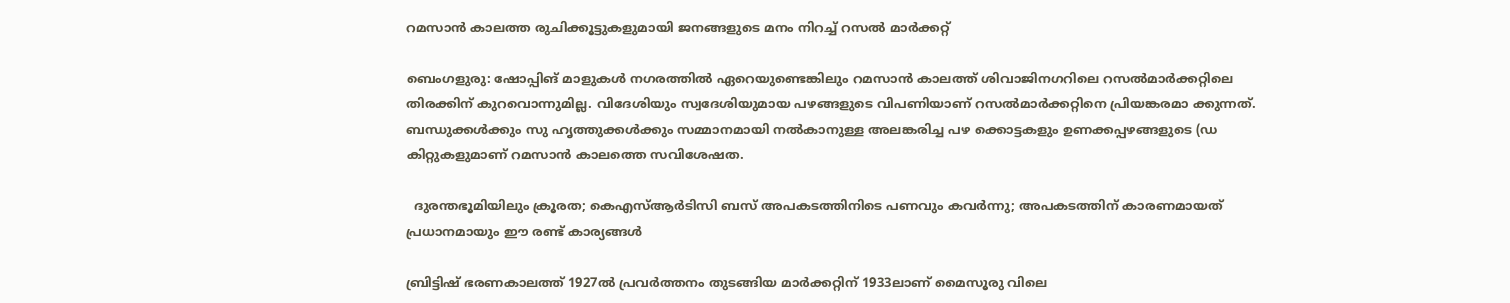റമസാന്‍ കാലത്ത രുചിക്കൂട്ടുകളുമായി ജനങ്ങളുടെ മനം നിറച്ച് റസല്‍ മാര്‍ക്കറ്റ്

ബെംഗളുരു: ഷോപ്പിങ് മാളുകള്‍ നഗരത്തില്‍ ഏറെയുണ്ടെങ്കിലും റമസാന്‍ കാലത്ത് ശിവാജിനഗറിലെ റസല്‍മാര്‍ക്കറ്റിലെ തിരക്കിന് കുറവൊന്നുമില്ല. വിദേശിയും സ്വദേശിയുമായ പഴങ്ങളുടെ വിപണിയാണ് റസല്‍മാര്‍ക്കറ്റിനെ പ്രിയങ്കരമാ ക്കുന്നത്. ബന്ധുക്കള്‍ക്കും സു ഹൃത്തുക്കള്‍ക്കും സമ്മാനമായി നല്‍കാനുള്ള അലങ്കരിച്ച പഴ ക്കൊട്ടകളും ഉണക്കപ്പഴങ്ങളുടെ (ഡ കിറ്റുകളുമാണ് റമസാന്‍ കാലത്തെ സവിശേഷത.

  ദുരന്തഭൂമിയിലും ക്രൂരത; കെഎസ്ആർടിസി ബസ് അപകടത്തിനിടെ പണവും കവർന്നു; അപകടത്തിന് കാരണമായത് പ്രധാനമായും ഈ രണ്ട് കാര്യങ്ങൾ

ബ്രിട്ടിഷ് ഭരണകാലത്ത് 1927ല്‍ പ്രവര്‍ത്തനം തുടങ്ങിയ മാര്‍ക്കറ്റിന് 1933ലാണ് മൈസൂരു വിലെ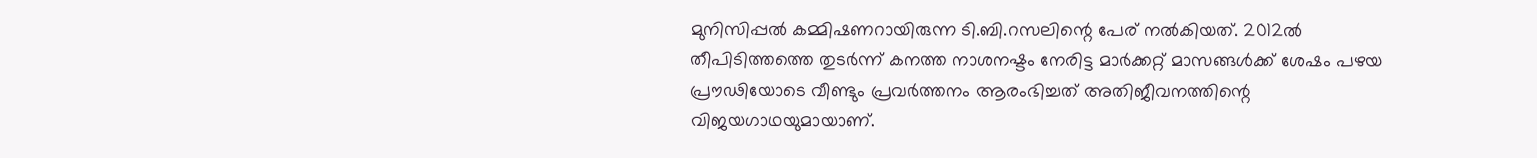മുനിസിപ്പല്‍ കമ്മിഷണറായിരുന്ന ടി.ബി.റസലിന്റെ പേര് നല്‍കിയത്. 2012ല്‍ തീപിടിത്തത്തെ തുടര്‍ന്ന് കനത്ത നാശനഷ്ടം നേരിട്ട മാര്‍ക്കറ്റ് മാസങ്ങള്‍ക്ക് ശേഷം പഴയ പ്രൗഢിയോടെ വീണ്ടും പ്രവര്‍ത്തനം ആരംഭിച്ചത് അതിജീവനത്തിന്റെ വിജയഗാഥയുമായാണ്.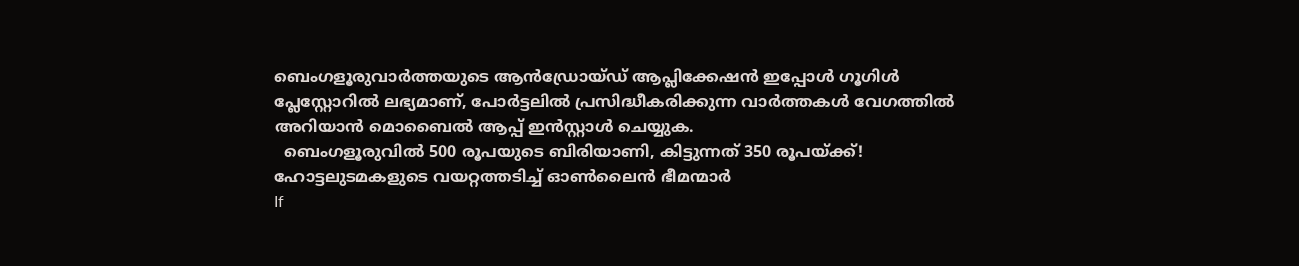ബെംഗളൂരുവാർത്തയുടെ ആൻഡ്രോയ്ഡ് ആപ്ലിക്കേഷൻ ഇപ്പോൾ ഗൂഗിൾ പ്ലേസ്റ്റോറിൽ ലഭ്യമാണ്, പോർട്ടലിൽ പ്രസിദ്ധീകരിക്കുന്ന വാർത്തകൾ വേഗത്തിൽ അറിയാൻ മൊബൈൽ ആപ്പ് ഇൻസ്റ്റാൾ ചെയ്യുക.
  ബെംഗളൂരുവിൽ 500 രൂപയുടെ ബിരിയാണി, കിട്ടുന്നത് 350 രൂപയ്ക്ക്! ഹോട്ടലുടമകളുടെ വയറ്റത്തടിച്ച് ഓൺലൈൻ ഭീമന്മാർ
If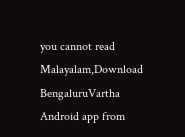you cannot read Malayalam,Download BengaluruVartha Android app from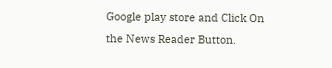Google play store and Click On the News Reader Button.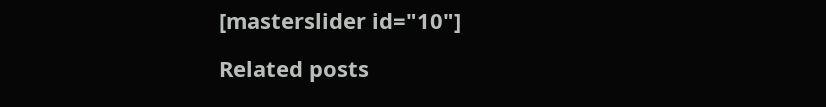[masterslider id="10"]

Related posts